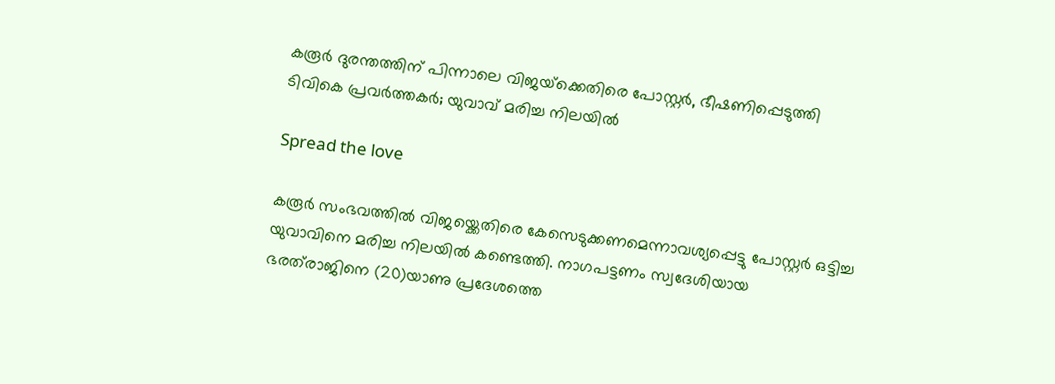കരൂർ ദുരന്തത്തിന് പിന്നാലെ വിജയ്‌ക്കെതിരെ പോസ്റ്റർ, ഭീഷണിപ്പെടുത്തി ടിവികെ പ്രവർത്തകർ; യുവാവ് മരിച്ച നിലയിൽ

Spread the love

കരൂർ സംഭവത്തിൽ വിജയ്ക്കെതിരെ കേസെടുക്കണമെന്നാവശ്യപ്പെട്ടു പോസ്റ്റർ ഒട്ടിച്ച യുവാവിനെ മരിച്ച നിലയിൽ കണ്ടെത്തി. നാഗപട്ടണം സ്വദേശിയായ ഭരത്‌രാജിനെ (20)യാണു പ്രദേശത്തെ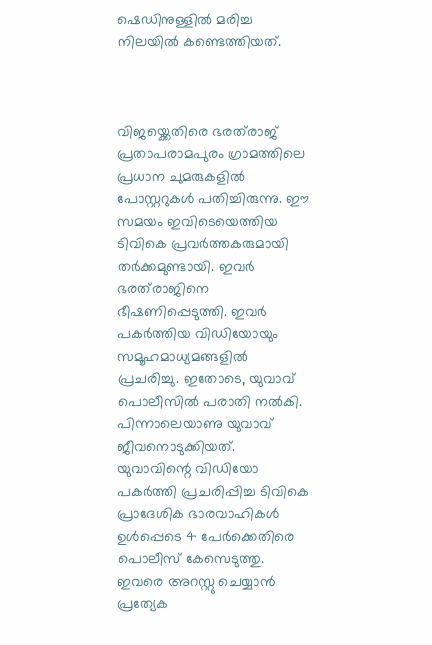ഷെഡിനുള്ളിൽ മരിച്ച നിലയിൽ കണ്ടെത്തിയത്.



വിജയ്ക്കെതിരെ ഭരത്‌രാജ് പ്രതാപരാമപുരം ഗ്രാമത്തിലെ പ്രധാന ചുമരുകളിൽ പോസ്റ്ററുകൾ പതിച്ചിരുന്നു. ഈ സമയം ഇവിടെയെത്തിയ ടിവികെ പ്രവർത്തകരുമായി തർക്കമുണ്ടായി. ഇവർ ഭരത്‌രാജിനെ ഭീഷണിപ്പെടുത്തി. ഇവർ പകർത്തിയ വിഡിയോയും സമൂഹമാധ്യമങ്ങളിൽ പ്രചരിച്ചു. ഇതോടെ, യുവാവ് പൊലീസിൽ പരാതി നൽകി. പിന്നാലെയാണു യുവാവ് ജീവനൊടുക്കിയത്. യുവാവിന്റെ വിഡിയോ പകർത്തി പ്രചരിപ്പിച്ച ടിവികെ പ്രാദേശിക ഭാരവാഹികൾ ഉൾപ്പെടെ 4 പേർക്കെതിരെ പൊലീസ് കേസെടുത്തു. ഇവരെ അറസ്റ്റു ചെയ്യാൻ പ്രത്യേക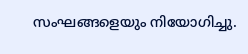സംഘങ്ങളെയും നിയോഗിച്ചു.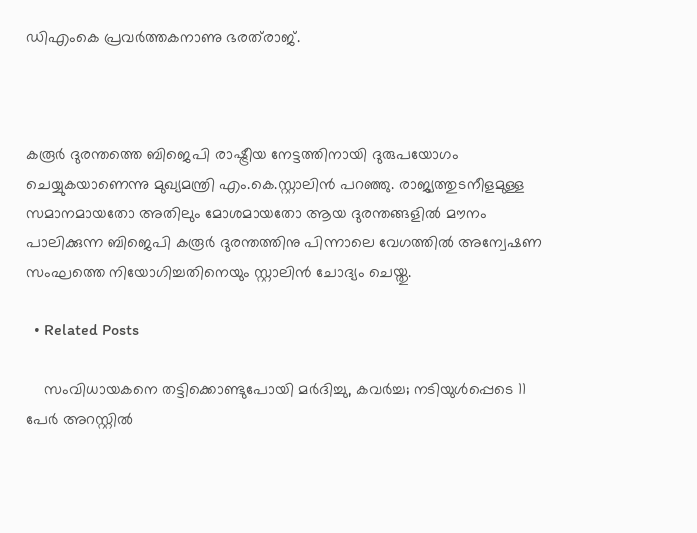ഡിഎംകെ പ്രവർത്തകനാണു ഭരത്‌രാജ്.



കരൂർ ദുരന്തത്തെ ബിജെപി രാഷ്ട്രീയ നേട്ടത്തിനായി ദുരുപയോഗം ചെയ്യുകയാണെന്നു മുഖ്യമന്ത്രി എം.കെ.സ്റ്റാലിൻ പറഞ്ഞു. രാജ്യത്തുടനീളമുള്ള സമാനമായതോ അതിലും മോശമായതോ ആയ ദുരന്തങ്ങളിൽ മൗനം പാലിക്കുന്ന ബിജെപി കരൂർ ദുരന്തത്തിനു പിന്നാലെ വേഗത്തിൽ അന്വേഷണ സംഘത്തെ നിയോഗിച്ചതിനെയും സ്റ്റാലിൻ ചോദ്യം ചെയ്തു.

  • Related Posts

    സംവിധായകനെ തട്ടിക്കൊണ്ടുപോയി മർദിച്ചു, കവര്‍ച്ച; നടിയുൾപ്പെടെ 11 പേർ അറസ്റ്റിൽ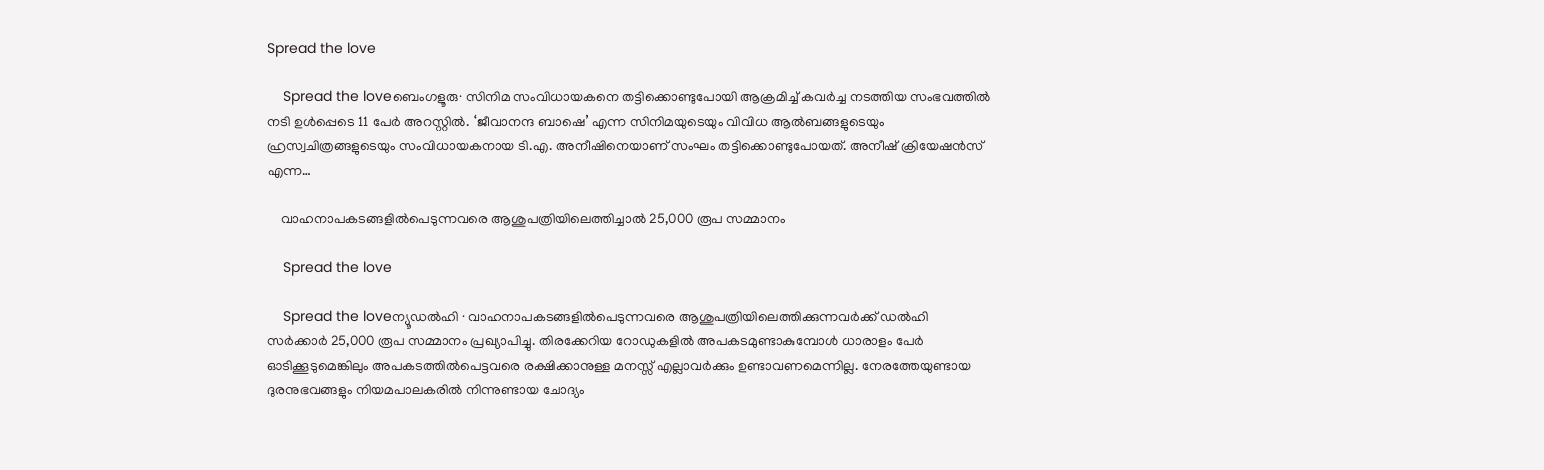Spread the love

    Spread the loveബെംഗളൂരു∙ സിനിമ സംവിധായകനെ തട്ടിക്കൊണ്ടുപോയി ആക്രമിച്ച് കവർച്ച നടത്തിയ സംഭവത്തിൽ നടി ഉൾപ്പെടെ 11 പേർ അറസ്റ്റിൽ. ‘ജീവാനന്ദ ബാഷെ’ എന്ന സിനിമയുടെയും വിവിധ ആൽബങ്ങളുടെയും ഹ്രസ്വചിത്രങ്ങളുടെയും സംവിധായകനായ ടി.എ. അനീഷിനെയാണ് സംഘം തട്ടിക്കൊണ്ടുപോയത്. അനീഷ് ക്രിയേഷൻസ് എന്ന…

    വാഹനാപകടങ്ങളിൽപെടുന്നവരെ ആശുപത്രിയിലെത്തിച്ചാൽ 25,000 രൂപ സമ്മാനം

    Spread the love

    Spread the loveന്യൂഡൽഹി ∙ വാഹനാപകടങ്ങളിൽപെടുന്നവരെ ആശുപത്രിയിലെത്തിക്കുന്നവർക്ക് ഡൽഹി സർക്കാർ 25,000 രൂപ സമ്മാനം പ്രഖ്യാപിച്ചു. തിരക്കേറിയ റോഡുകളിൽ അപകടമുണ്ടാകുമ്പോൾ ധാരാളം പേർ ഓടിക്കൂടുമെങ്കിലും അപകടത്തിൽപെട്ടവരെ രക്ഷിക്കാനുള്ള മനസ്സ് എല്ലാവർക്കും ഉണ്ടാവണമെന്നില്ല. നേരത്തേയുണ്ടായ ദുരനുഭവങ്ങളും നിയമപാലകരിൽ നിന്നുണ്ടായ ചോദ്യം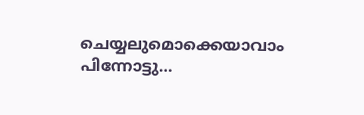ചെയ്യലുമൊക്കെയാവാം പിന്നോട്ടു…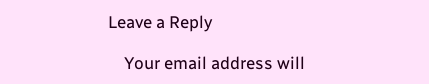Leave a Reply

    Your email address will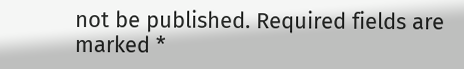not be published. Required fields are marked *